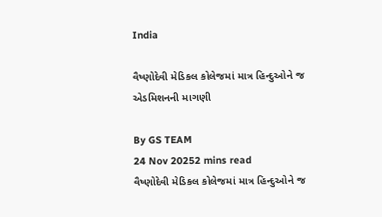India

વૈષ્ણોદેવી મેડિકલ કોલેજમાં માત્ર હિન્દુઓને જ એડમિશનની માગણી

By GS TEAM
24 Nov 20252 mins read
વૈષ્ણોદેવી મેડિકલ કોલેજમાં માત્ર હિન્દુઓને જ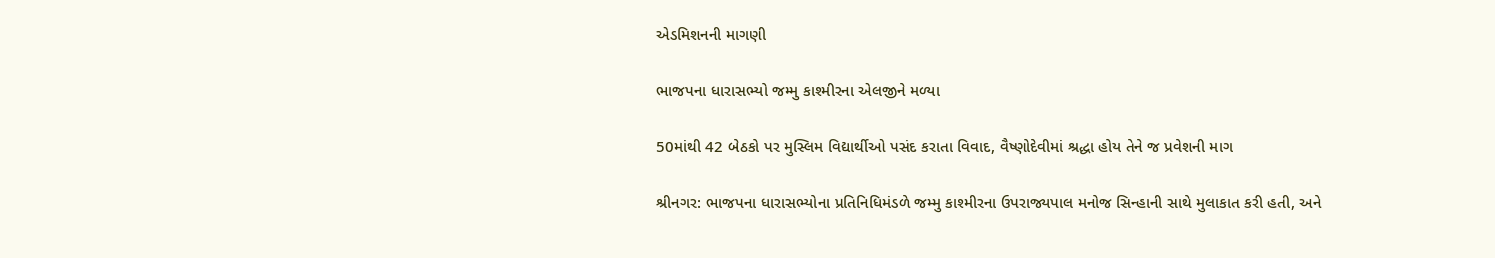એડમિશનની માગણી

ભાજપના ધારાસભ્યો જમ્મુ કાશ્મીરના એલજીને મળ્યા

50માંથી 42 બેઠકો પર મુસ્લિમ વિદ્યાર્થીઓ પસંદ કરાતા વિવાદ, વૈષ્ણોદેવીમાં શ્રદ્ધા હોય તેને જ પ્રવેશની માગ

શ્રીનગર: ભાજપના ધારાસભ્યોના પ્રતિનિધિમંડળે જમ્મુ કાશ્મીરના ઉપરાજ્યપાલ મનોજ સિન્હાની સાથે મુલાકાત કરી હતી, અને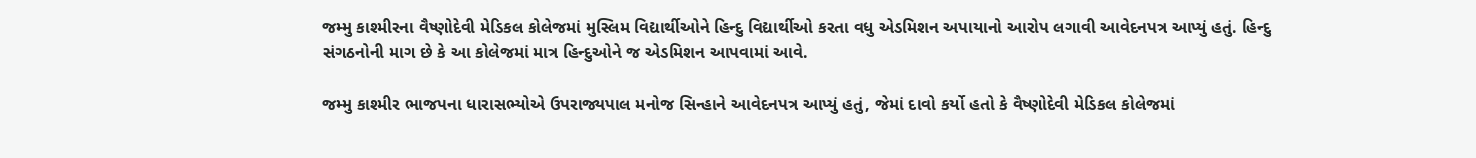જમ્મુ કાશ્મીરના વૈષ્ણોદેવી મેડિકલ કોલેજમાં મુસ્લિમ વિદ્યાર્થીઓને હિન્દુ વિદ્યાર્થીઓ કરતા વધુ એડમિશન અપાયાનો આરોપ લગાવી આવેદનપત્ર આપ્યું હતું. હિન્દુ સંગઠનોની માગ છે કે આ કોલેજમાં માત્ર હિન્દુઓને જ એડમિશન આપવામાં આવે.

જમ્મુ કાશ્મીર ભાજપના ધારાસભ્યોએ ઉપરાજ્યપાલ મનોજ સિન્હાને આવેદનપત્ર આપ્યું હતું, જેમાં દાવો કર્યો હતો કે વૈષ્ણોદેવી મેડિકલ કોલેજમાં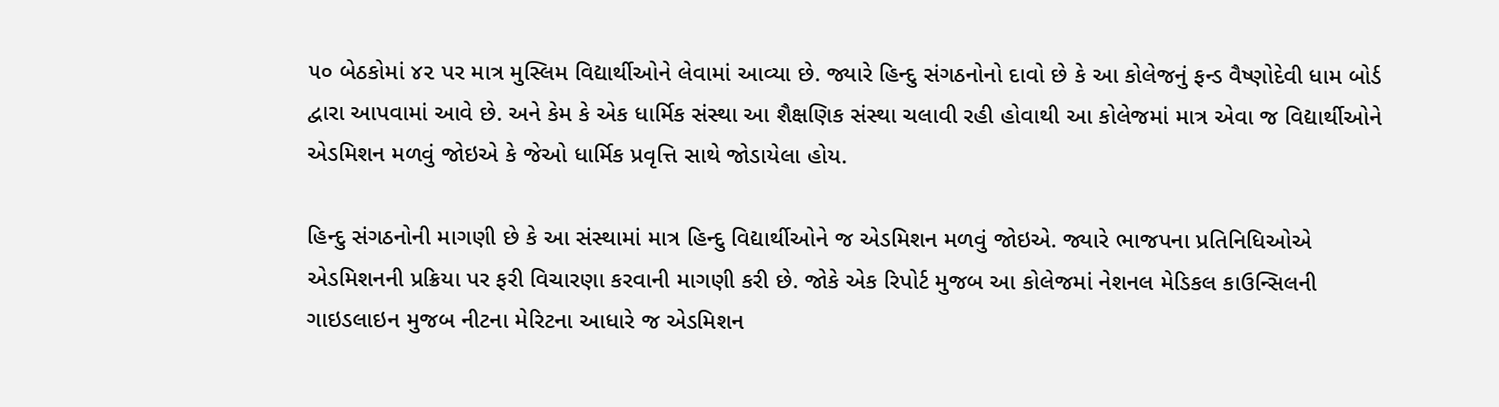૫૦ બેઠકોમાં ૪૨ પર માત્ર મુસ્લિમ વિદ્યાર્થીઓને લેવામાં આવ્યા છે. જ્યારે હિન્દુ સંગઠનોનો દાવો છે કે આ કોલેજનું ફન્ડ વૈષ્ણોદેવી ધામ બોર્ડ દ્વારા આપવામાં આવે છે. અને કેમ કે એક ધાર્મિક સંસ્થા આ શૈક્ષણિક સંસ્થા ચલાવી રહી હોવાથી આ કોલેજમાં માત્ર એવા જ વિદ્યાર્થીઓને એડમિશન મળવું જોઇએ કે જેઓ ધાર્મિક પ્રવૃત્તિ સાથે જોડાયેલા હોય.

હિન્દુ સંગઠનોની માગણી છે કે આ સંસ્થામાં માત્ર હિન્દુ વિદ્યાર્થીઓને જ એડમિશન મળવું જોઇએ. જ્યારે ભાજપના પ્રતિનિધિઓએ એડમિશનની પ્રક્રિયા પર ફરી વિચારણા કરવાની માગણી કરી છે. જોકે એક રિપોર્ટ મુજબ આ કોલેજમાં નેશનલ મેડિકલ કાઉન્સિલની ગાઇડલાઇન મુજબ નીટના મેરિટના આધારે જ એડમિશન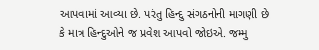આપવામાં આવ્યા છે. પરંતુ હિન્દુ સંગઠનોની માગણી છે કે માત્ર હિન્દુઓને જ પ્રવેશ આપવો જોઇએ. જમ્મુ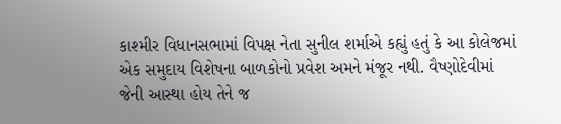કાશ્મીર વિધાનસભામાં વિપક્ષ નેતા સુનીલ શર્માએ કહ્યું હતું કે આ કોલેજમાં એક સમુદાય વિશેષના બાળકોનો પ્રવેશ અમને મંજૂર નથી. વૈષ્ણોદેવીમાં જેની આસ્થા હોય તેને જ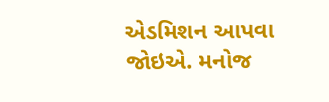એડમિશન આપવા જોઇએ. મનોજ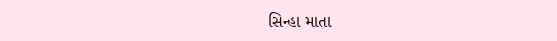સિન્હા માતા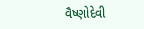વૈષ્ણોદેવી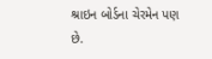શ્રાઇન બોર્ડના ચેરમેન પણ છે.